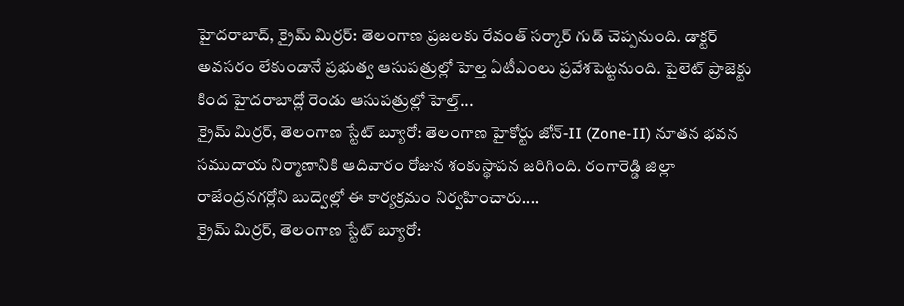హైదరాబాద్, క్రైమ్ మిర్రర్: తెలంగాణ ప్రజలకు రేవంత్ సర్కార్ గుడ్ చెప్పనుంది. డాక్టర్ అవసరం లేకుండానే ప్రభుత్వ ఆసుపత్రుల్లో హెల్త ఏటీఎంలు ప్రవేశపెట్టనుంది. పైలెట్ ప్రాజెక్టు కింద హైదరాబాద్లో రెండు ఆసుపత్రుల్లో హెల్త్...
క్రైమ్ మిర్రర్, తెలంగాణ స్టేట్ బ్యూరో: తెలంగాణ హైకోర్టు జోన్-II (Zone-II) నూతన భవన సముదాయ నిర్మాణానికి ఆదివారం రోజున శంకుస్థాపన జరిగింది. రంగారెడ్డి జిల్లా రాజేంద్రనగర్లోని బుద్వెల్లో ఈ కార్యక్రమం నిర్వహించారు....
క్రైమ్ మిర్రర్, తెలంగాణ స్టేట్ బ్యూరో: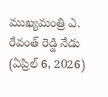ముఖ్యమంత్రి ఎ. రేవంత్ రెడ్డి నేడు (ఏప్రిల్ 6, 2026)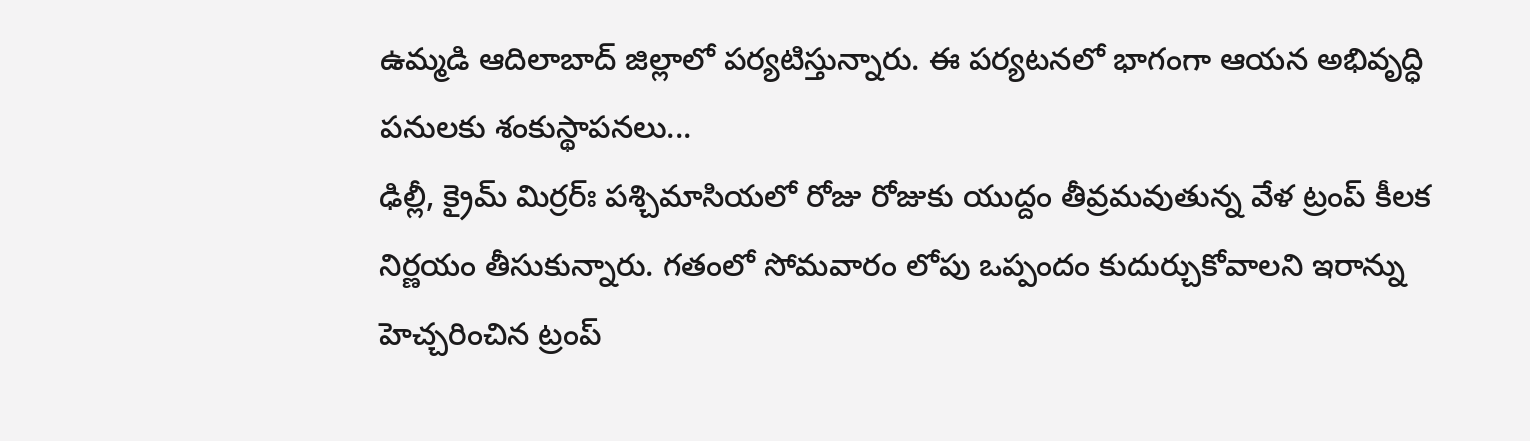ఉమ్మడి ఆదిలాబాద్ జిల్లాలో పర్యటిస్తున్నారు. ఈ పర్యటనలో భాగంగా ఆయన అభివృద్ధి పనులకు శంకుస్థాపనలు...
ఢిల్లీ, క్రైమ్ మిర్రర్ః పశ్చిమాసియలో రోజు రోజుకు యుద్దం తీవ్రమవుతున్న వేళ ట్రంప్ కీలక నిర్ణయం తీసుకున్నారు. గతంలో సోమవారం లోపు ఒప్పందం కుదుర్చుకోవాలని ఇరాన్ను హెచ్చరించిన ట్రంప్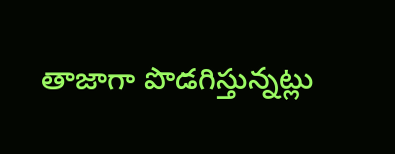తాజాగా పొడగిస్తున్నట్లు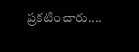ప్రకటించారు....